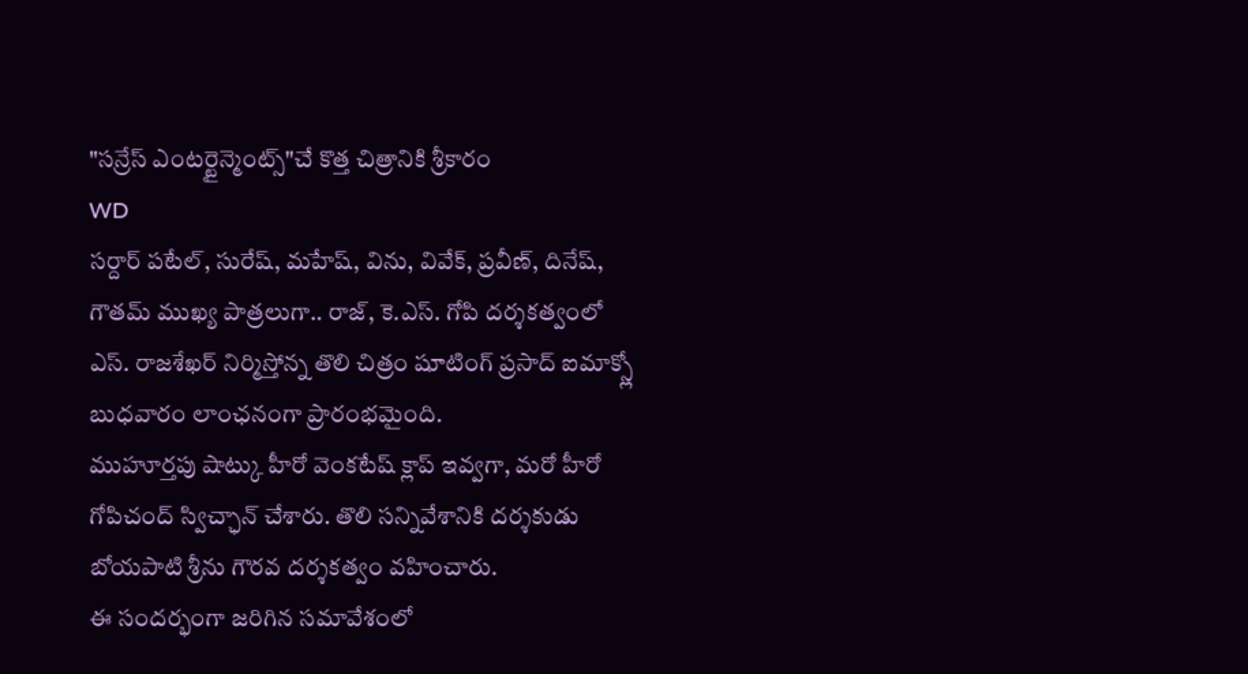"సన్రేస్ ఎంటర్టైన్మెంట్స్"చే కొత్త చిత్రానికి శ్రీకారం
WD
సర్దార్ పటేల్, సురేష్, మహేష్, విను, వివేక్, ప్రవీణ్, దినేష్, గౌతమ్ ముఖ్య పాత్రలుగా.. రాజ్, కె.ఎస్. గోపి దర్శకత్వంలో ఎస్. రాజశేఖర్ నిర్మిస్తోన్న తొలి చిత్రం షూటింగ్ ప్రసాద్ ఐమాక్స్లో బుధవారం లాంఛనంగా ప్రారంభమైంది.
ముహూర్తపు షాట్కు హీరో వెంకటేష్ క్లాప్ ఇవ్వగా, మరో హీరో గోపిచంద్ స్విచ్ఛాన్ చేశారు. తొలి సన్నివేశానికి దర్శకుడు బోయపాటి శ్రీను గౌరవ దర్శకత్వం వహించారు.
ఈ సందర్భంగా జరిగిన సమావేశంలో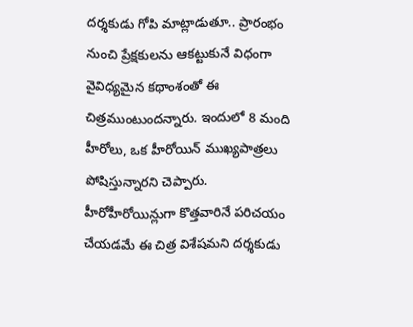దర్శకుడు గోపి మాట్లాడుతూ.. ప్రారంభం నుంచి ప్రేక్షకులను ఆకట్టుకునే విధంగా వైవిధ్యమైన కథాంశంతో ఈ చిత్రముంటుందన్నారు. ఇందులో 8 మంది హీరోలు, ఒక హీరోయిన్ ముఖ్యపాత్రలు పోషిస్తున్నారని చెప్పారు. హీరోహీరోయిన్లుగా కొత్తవారినే పరిచయం చేయడమే ఈ చిత్ర విశేషమని దర్శకుడు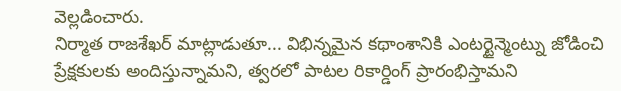వెల్లడించారు.
నిర్మాత రాజశేఖర్ మాట్లాడుతూ... విభిన్నమైన కథాంశానికి ఎంటర్టైన్మెంట్ను జోడించి ప్రేక్షకులకు అందిస్తున్నామని, త్వరలో పాటల రికార్డింగ్ ప్రారంభిస్తామని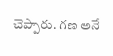చెప్పారు. గణ అనే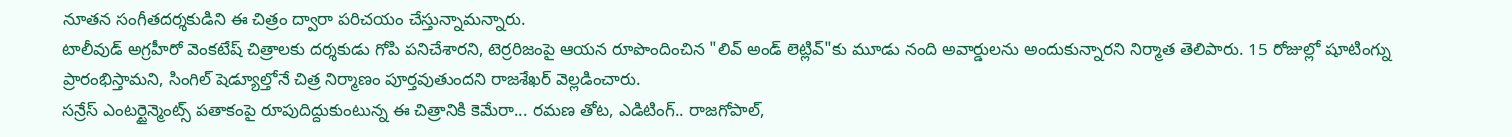నూతన సంగీతదర్శకుడిని ఈ చిత్రం ద్వారా పరిచయం చేస్తున్నామన్నారు.
టాలీవుడ్ అగ్రహీరో వెంకటేష్ చిత్రాలకు దర్శకుడు గోపి పనిచేశారని, టెర్రరిజంపై ఆయన రూపొందించిన "లివ్ అండ్ లెట్లివ్"కు మూడు నంది అవార్డులను అందుకున్నారని నిర్మాత తెలిపారు. 15 రోజుల్లో షూటింగ్ను ప్రారంభిస్తామని, సింగిల్ షెడ్యూల్తోనే చిత్ర నిర్మాణం పూర్తవుతుందని రాజశేఖర్ వెల్లడించారు.
సన్రేస్ ఎంటర్టైన్మెంట్స్ పతాకంపై రూపుదిద్దుకుంటున్న ఈ చిత్రానికి కెమేరా... రమణ తోట, ఎడిటింగ్.. రాజగోపాల్,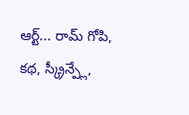ఆర్ట్... రామ్ గోపి, కథ, స్క్రీన్ప్లే,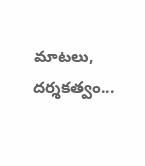మాటలు, దర్శకత్వం...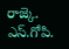రాజ్కె. ఎస్.గోపి.